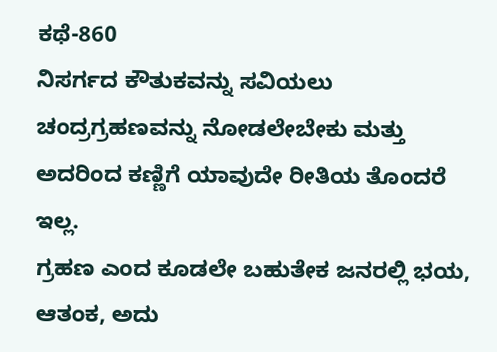ಕಥೆ-860
ನಿಸರ್ಗದ ಕೌತುಕವನ್ನು ಸವಿಯಲು ಚಂದ್ರಗ್ರಹಣವನ್ನು ನೋಡಲೇಬೇಕು ಮತ್ತು ಅದರಿಂದ ಕಣ್ಣಿಗೆ ಯಾವುದೇ ರೀತಿಯ ತೊಂದರೆ ಇಲ್ಲ.
ಗ್ರಹಣ ಎಂದ ಕೂಡಲೇ ಬಹುತೇಕ ಜನರಲ್ಲಿ ಭಯ, ಆತಂಕ, ಅದು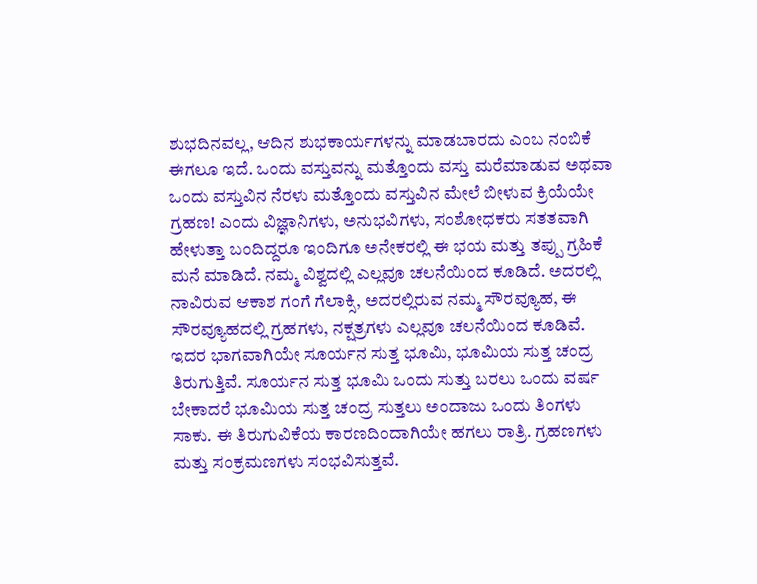ಶುಭದಿನವಲ್ಲ, ಆದಿನ ಶುಭಕಾರ್ಯಗಳನ್ನು ಮಾಡಬಾರದು ಎಂಬ ನಂಬಿಕೆ ಈಗಲೂ ಇದೆ. ಒಂದು ವಸ್ತುವನ್ನು ಮತ್ತೊಂದು ವಸ್ತು ಮರೆಮಾಡುವ ಅಥವಾ ಒಂದು ವಸ್ತುವಿನ ನೆರಳು ಮತ್ತೊಂದು ವಸ್ತುವಿನ ಮೇಲೆ ಬೀಳುವ ಕ್ರಿಯೆಯೇ ಗ್ರಹಣ! ಎಂದು ವಿಜ್ಞಾನಿಗಳು, ಅನುಭವಿಗಳು, ಸಂಶೋಧಕರು ಸತತವಾಗಿ ಹೇಳುತ್ತಾ ಬಂದಿದ್ದರೂ ಇಂದಿಗೂ ಅನೇಕರಲ್ಲಿ ಈ ಭಯ ಮತ್ತು ತಪ್ಪು ಗ್ರಹಿಕೆ ಮನೆ ಮಾಡಿದೆ. ನಮ್ಮ ವಿಶ್ವದಲ್ಲಿ ಎಲ್ಲವೂ ಚಲನೆಯಿಂದ ಕೂಡಿದೆ. ಅದರಲ್ಲಿ ನಾವಿರುವ ಆಕಾಶ ಗಂಗೆ ಗೆಲಾಕ್ಸಿ, ಅದರಲ್ಲಿರುವ ನಮ್ಮ ಸೌರವ್ಯೂಹ, ಈ ಸೌರವ್ಯೂಹದಲ್ಲಿ ಗ್ರಹಗಳು, ನಕ್ಷತ್ರಗಳು ಎಲ್ಲವೂ ಚಲನೆಯಿಂದ ಕೂಡಿವೆ. ಇದರ ಭಾಗವಾಗಿಯೇ ಸೂರ್ಯನ ಸುತ್ತ ಭೂಮಿ, ಭೂಮಿಯ ಸುತ್ತ ಚಂದ್ರ ತಿರುಗುತ್ತಿವೆ. ಸೂರ್ಯನ ಸುತ್ತ ಭೂಮಿ ಒಂದು ಸುತ್ತು ಬರಲು ಒಂದು ವರ್ಷ ಬೇಕಾದರೆ ಭೂಮಿಯ ಸುತ್ತ ಚಂದ್ರ ಸುತ್ತಲು ಅಂದಾಜು ಒಂದು ತಿಂಗಳು ಸಾಕು. ಈ ತಿರುಗುವಿಕೆಯ ಕಾರಣದಿಂದಾಗಿಯೇ ಹಗಲು ರಾತ್ರಿ. ಗ್ರಹಣಗಳು ಮತ್ತು ಸಂಕ್ರಮಣಗಳು ಸಂಭವಿಸುತ್ತವೆ.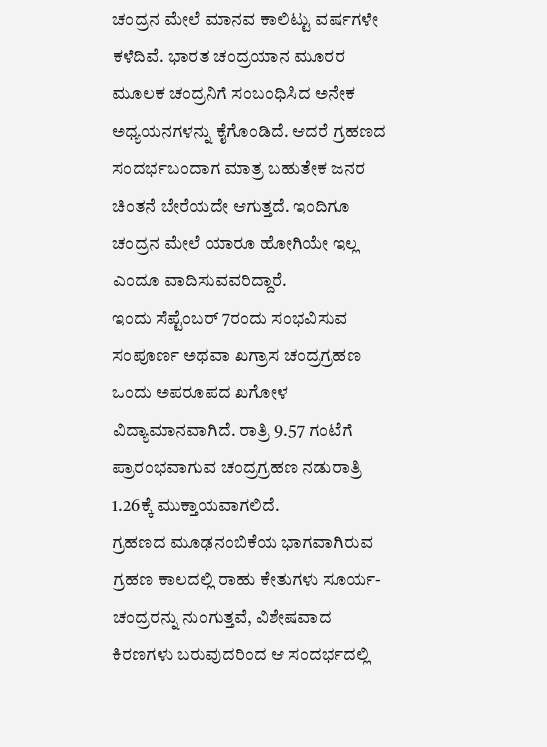ಚಂದ್ರನ ಮೇಲೆ ಮಾನವ ಕಾಲಿಟ್ಟು ವರ್ಷಗಳೇ ಕಳೆದಿವೆ. ಭಾರತ ಚಂದ್ರಯಾನ ಮೂರರ ಮೂಲಕ ಚಂದ್ರನಿಗೆ ಸಂಬಂಧಿಸಿದ ಅನೇಕ ಅಧ್ಯಯನಗಳನ್ನು ಕೈಗೊಂಡಿದೆ. ಆದರೆ ಗ್ರಹಣದ ಸಂದರ್ಭಬಂದಾಗ ಮಾತ್ರ ಬಹುತೇಕ ಜನರ ಚಿಂತನೆ ಬೇರೆಯದೇ ಆಗುತ್ತದೆ. ಇಂದಿಗೂ ಚಂದ್ರನ ಮೇಲೆ ಯಾರೂ ಹೋಗಿಯೇ ಇಲ್ಲ ಎಂದೂ ವಾದಿಸುವವರಿದ್ದಾರೆ.
ಇಂದು ಸೆಪ್ಟೆಂಬರ್ 7ರಂದು ಸಂಭವಿಸುವ ಸಂಪೂರ್ಣ ಅಥವಾ ಖಗ್ರಾಸ ಚಂದ್ರಗ್ರಹಣ ಒಂದು ಅಪರೂಪದ ಖಗೋಳ ವಿದ್ಯಾಮಾನವಾಗಿದೆ. ರಾತ್ರಿ 9.57 ಗಂಟೆಗೆ ಪ್ರಾರಂಭವಾಗುವ ಚಂದ್ರಗ್ರಹಣ ನಡುರಾತ್ರಿ 1.26ಕ್ಕೆ ಮುಕ್ತಾಯವಾಗಲಿದೆ.
ಗ್ರಹಣದ ಮೂಢನಂಬಿಕೆಯ ಭಾಗವಾಗಿರುವ ಗ್ರಹಣ ಕಾಲದಲ್ಲಿ ರಾಹು ಕೇತುಗಳು ಸೂರ್ಯ-ಚಂದ್ರರನ್ನು ನುಂಗುತ್ತವೆ, ವಿಶೇಷವಾದ ಕಿರಣಗಳು ಬರುವುದರಿಂದ ಆ ಸಂದರ್ಭದಲ್ಲಿ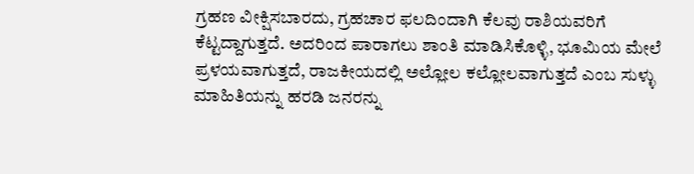ಗ್ರಹಣ ವೀಕ್ಷಿಸಬಾರದು, ಗ್ರಹಚಾರ ಫಲದಿಂದಾಗಿ ಕೆಲವು ರಾಶಿಯವರಿಗೆ ಕೆಟ್ಟದ್ದಾಗುತ್ತದೆ. ಅದರಿಂದ ಪಾರಾಗಲು ಶಾಂತಿ ಮಾಡಿಸಿಕೊಳ್ಳಿ, ಭೂಮಿಯ ಮೇಲೆ ಪ್ರಳಯವಾಗುತ್ತದೆ, ರಾಜಕೀಯದಲ್ಲಿ ಅಲ್ಲೋಲ ಕಲ್ಲೋಲವಾಗುತ್ತದೆ ಎಂಬ ಸುಳ್ಳು ಮಾಹಿತಿಯನ್ನು ಹರಡಿ ಜನರನ್ನು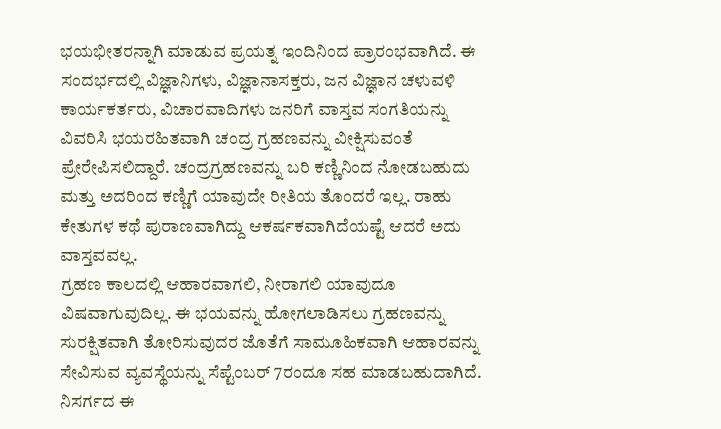ಭಯಭೀತರನ್ನಾಗಿ ಮಾಡುವ ಪ್ರಯತ್ನ ಇಂದಿನಿಂದ ಪ್ರಾರಂಭವಾಗಿದೆ. ಈ ಸಂದರ್ಭದಲ್ಲಿ ವಿಜ್ಞಾನಿಗಳು, ವಿಜ್ಞಾನಾಸಕ್ತರು, ಜನ ವಿಜ್ಞಾನ ಚಳುವಳಿ ಕಾರ್ಯಕರ್ತರು, ವಿಚಾರವಾದಿಗಳು ಜನರಿಗೆ ವಾಸ್ತವ ಸಂಗತಿಯನ್ನು ವಿವರಿಸಿ ಭಯರಹಿತವಾಗಿ ಚಂದ್ರ ಗ್ರಹಣವನ್ನು ವೀಕ್ಷಿಸುವಂತೆ ಪ್ರೇರೇಪಿಸಲಿದ್ದಾರೆ. ಚಂದ್ರಗ್ರಹಣವನ್ನು ಬರಿ ಕಣ್ಣಿನಿಂದ ನೋಡಬಹುದು ಮತ್ತು ಅದರಿಂದ ಕಣ್ಣಿಗೆ ಯಾವುದೇ ರೀತಿಯ ತೊಂದರೆ ಇಲ್ಲ. ರಾಹು ಕೇತುಗಳ ಕಥೆ ಪುರಾಣವಾಗಿದ್ದು ಆಕರ್ಷಕವಾಗಿದೆಯಷ್ಟೆ ಆದರೆ ಅದು ವಾಸ್ತವವಲ್ಲ.
ಗ್ರಹಣ ಕಾಲದಲ್ಲಿ ಆಹಾರವಾಗಲಿ, ನೀರಾಗಲಿ ಯಾವುದೂ ವಿಷವಾಗುವುದಿಲ್ಲ. ಈ ಭಯವನ್ನು ಹೋಗಲಾಡಿಸಲು ಗ್ರಹಣವನ್ನು ಸುರಕ್ಷಿತವಾಗಿ ತೋರಿಸುವುದರ ಜೊತೆಗೆ ಸಾಮೂಹಿಕವಾಗಿ ಆಹಾರವನ್ನು ಸೇವಿಸುವ ವ್ಯವಸ್ಥೆಯನ್ನು ಸೆಪ್ಟೆಂಬರ್ 7ರಂದೂ ಸಹ ಮಾಡಬಹುದಾಗಿದೆ. ನಿಸರ್ಗದ ಈ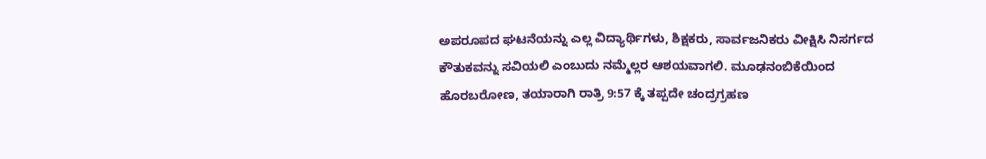ಅಪರೂಪದ ಘಟನೆಯನ್ನು ಎಲ್ಲ ವಿದ್ಯಾರ್ಥಿಗಳು, ಶಿಕ್ಷಕರು, ಸಾರ್ವಜನಿಕರು ವೀಕ್ಷಿಸಿ ನಿಸರ್ಗದ ಕೌತುಕವನ್ನು ಸವಿಯಲಿ ಎಂಬುದು ನಮ್ಮೆಲ್ಲರ ಆಶಯವಾಗಲಿ. ಮೂಢನಂಬಿಕೆಯಿಂದ ಹೊರಬರೋಣ, ತಯಾರಾಗಿ ರಾತ್ರಿ 9:57 ಕ್ಕೆ ತಪ್ಪದೇ ಚಂದ್ರಗ್ರಹಣ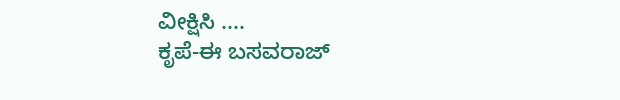ವೀಕ್ಷಿಸಿ ....
ಕೃಪೆ-ಈ ಬಸವರಾಜ್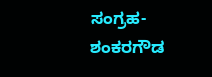ಸಂಗ್ರಹ- ಶಂಕರಗೌಡ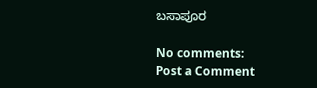ಬಸಾಪೂರ

No comments:
Post a Comment